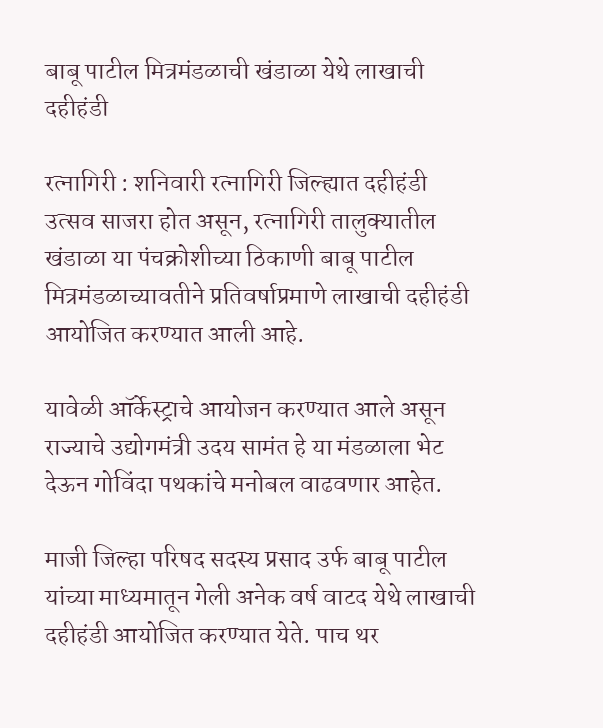बाबू पाटील मित्रमंडळाची खंडाळा येथे लाखाची दहीहंडी

रत्नागिरी : शनिवारी रत्नागिरी जिल्ह्यात दहीहंडी उत्सव साजरा होत असून, रत्नागिरी तालुक्यातील खंडाळा या पंचक्रोशीच्या ठिकाणी बाबू पाटील मित्रमंडळाच्यावतीने प्रतिवर्षाप्रमाणे लाखाची दहीहंडी आयोजित करण्यात आली आहे.

यावेळी ऑर्केस्ट्राचे आयोजन करण्यात आले असून राज्याचे उद्योगमंत्री उदय सामंत हे या मंडळाला भेट देऊन गोविंदा पथकांचे मनोबल वाढवणार आहेत.

माजी जिल्हा परिषद सदस्य प्रसाद उर्फ बाबू पाटील यांच्या माध्यमातून गेली अनेक वर्ष वाटद येथे लाखाची दहीहंडी आयोजित करण्यात येते. पाच थर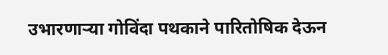उभारणार्‍या गोविंदा पथकाने पारितोषिक देऊन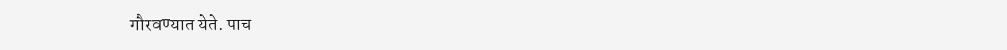गौरवण्यात येते. पाच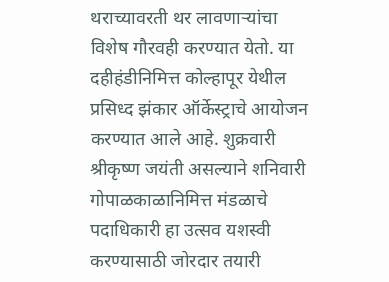थराच्यावरती थर लावणार्‍यांचा विशेष गौरवही करण्यात येतो. या दहीहंडीनिमित्त कोल्हापूर येथील प्रसिध्द झंकार ऑर्केस्ट्राचे आयोजन करण्यात आले आहे. शुक्रवारी श्रीकृष्ण जयंती असल्याने शनिवारी गोपाळकाळानिमित्त मंडळाचे पदाधिकारी हा उत्सव यशस्वी करण्यासाठी जोरदार तयारी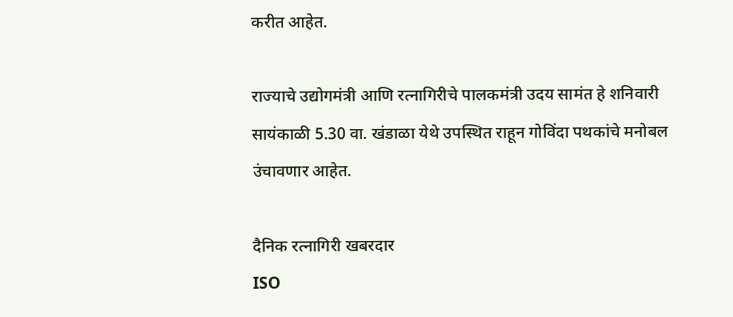करीत आहेत.

राज्याचे उद्योगमंत्री आणि रत्नागिरीचे पालकमंत्री उदय सामंत हे शनिवारी सायंकाळी 5.30 वा. खंडाळा येथे उपस्थित राहून गोविंदा पथकांचे मनोबल उंचावणार आहेत.

दैनिक रत्नागिरी खबरदार
ISO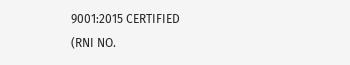9001:2015 CERTIFIED
(RNI NO.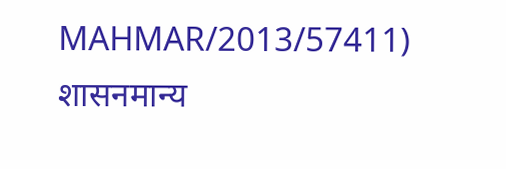MAHMAR/2013/57411)
शासनमान्य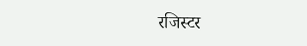रजिस्टर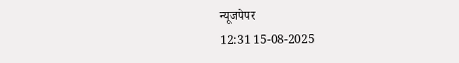न्यूजपेपर
12:31 15-08-2025